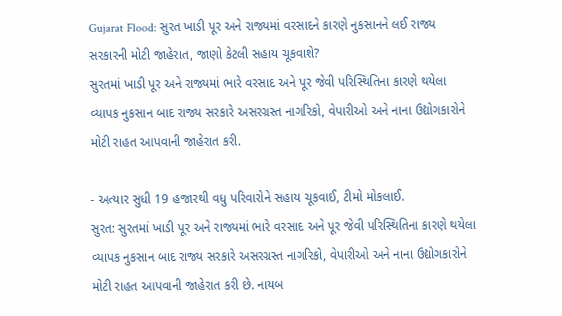Gujarat Flood: સુરત ખાડી પૂર અને રાજ્યમાં વરસાદને કારણે નુકસાનને લઈ રાજ્ય સરકારની મોટી જાહેરાત, જાણો કેટલી સહાય ચૂકવાશે?
સુરતમાં ખાડી પૂર અને રાજ્યમાં ભારે વરસાદ અને પૂર જેવી પરિસ્થિતિના કારણે થયેલા વ્યાપક નુકસાન બાદ રાજ્ય સરકારે અસરગ્રસ્ત નાગરિકો, વેપારીઓ અને નાના ઉદ્યોગકારોને મોટી રાહત આપવાની જાહેરાત કરી.

- અત્યાર સુધી 19 હજારથી વધુ પરિવારોને સહાય ચૂકવાઈ, ટીમો મોકલાઈ.
સુરત: સુરતમાં ખાડી પૂર અને રાજ્યમાં ભારે વરસાદ અને પૂર જેવી પરિસ્થિતિના કારણે થયેલા વ્યાપક નુકસાન બાદ રાજ્ય સરકારે અસરગ્રસ્ત નાગરિકો, વેપારીઓ અને નાના ઉદ્યોગકારોને મોટી રાહત આપવાની જાહેરાત કરી છે. નાયબ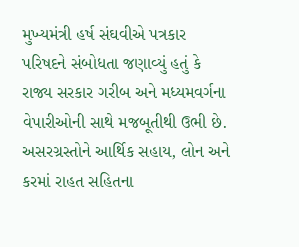મુખ્યમંત્રી હર્ષ સંઘવીએ પત્રકાર પરિષદને સંબોધતા જણાવ્યું હતું કે રાજ્ય સરકાર ગરીબ અને મધ્યમવર્ગના વેપારીઓની સાથે મજબૂતીથી ઉભી છે. અસરગ્રસ્તોને આર્થિક સહાય, લોન અને કરમાં રાહત સહિતના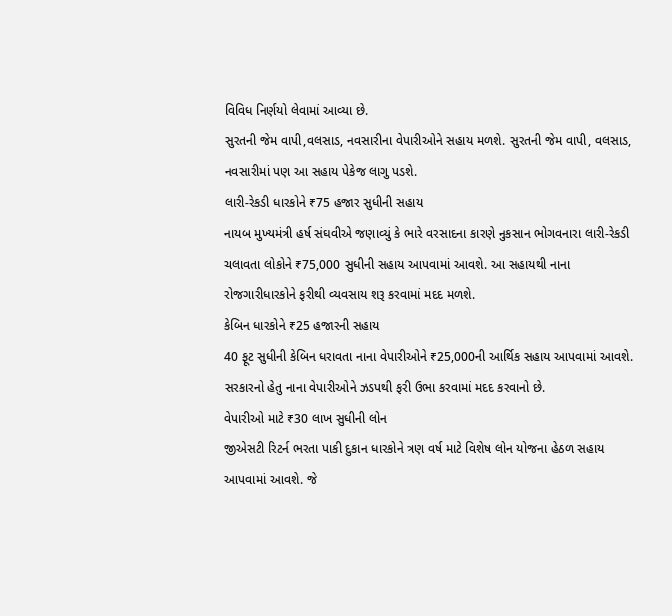વિવિધ નિર્ણયો લેવામાં આવ્યા છે.
સુરતની જેમ વાપી,વલસાડ, નવસારીના વેપારીઓને સહાય મળશે. સુરતની જેમ વાપી, વલસાડ, નવસારીમાં પણ આ સહાય પેકેજ લાગુ પડશે.
લારી-રેકડી ધારકોને ₹75 હજાર સુધીની સહાય
નાયબ મુખ્યમંત્રી હર્ષ સંઘવીએ જણાવ્યું કે ભારે વરસાદના કારણે નુકસાન ભોગવનારા લારી-રેકડી ચલાવતા લોકોને ₹75,000 સુધીની સહાય આપવામાં આવશે. આ સહાયથી નાના રોજગારીધારકોને ફરીથી વ્યવસાય શરૂ કરવામાં મદદ મળશે.
કેબિન ધારકોને ₹25 હજારની સહાય
40 ફૂટ સુધીની કેબિન ધરાવતા નાના વેપારીઓને ₹25,000ની આર્થિક સહાય આપવામાં આવશે. સરકારનો હેતુ નાના વેપારીઓને ઝડપથી ફરી ઉભા કરવામાં મદદ કરવાનો છે.
વેપારીઓ માટે ₹30 લાખ સુધીની લોન
જીએસટી રિટર્ન ભરતા પાકી દુકાન ધારકોને ત્રણ વર્ષ માટે વિશેષ લોન યોજના હેઠળ સહાય આપવામાં આવશે. જે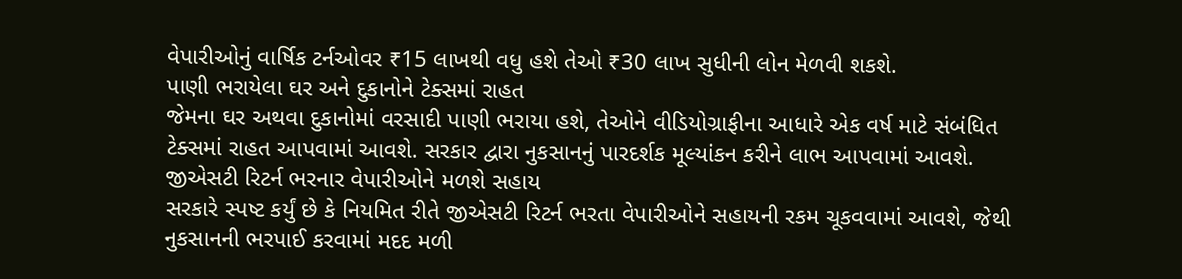વેપારીઓનું વાર્ષિક ટર્નઓવર ₹15 લાખથી વધુ હશે તેઓ ₹30 લાખ સુધીની લોન મેળવી શકશે.
પાણી ભરાયેલા ઘર અને દુકાનોને ટેક્સમાં રાહત
જેમના ઘર અથવા દુકાનોમાં વરસાદી પાણી ભરાયા હશે, તેઓને વીડિયોગ્રાફીના આધારે એક વર્ષ માટે સંબંધિત ટેક્સમાં રાહત આપવામાં આવશે. સરકાર દ્વારા નુકસાનનું પારદર્શક મૂલ્યાંકન કરીને લાભ આપવામાં આવશે.
જીએસટી રિટર્ન ભરનાર વેપારીઓને મળશે સહાય
સરકારે સ્પષ્ટ કર્યું છે કે નિયમિત રીતે જીએસટી રિટર્ન ભરતા વેપારીઓને સહાયની રકમ ચૂકવવામાં આવશે, જેથી નુકસાનની ભરપાઈ કરવામાં મદદ મળી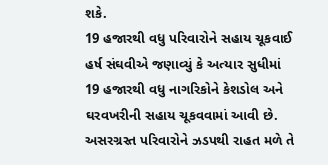શકે.
19 હજારથી વધુ પરિવારોને સહાય ચૂકવાઈ
હર્ષ સંઘવીએ જણાવ્યું કે અત્યાર સુધીમાં 19 હજારથી વધુ નાગરિકોને કેશડોલ અને ઘરવખરીની સહાય ચૂકવવામાં આવી છે. અસરગ્રસ્ત પરિવારોને ઝડપથી રાહત મળે તે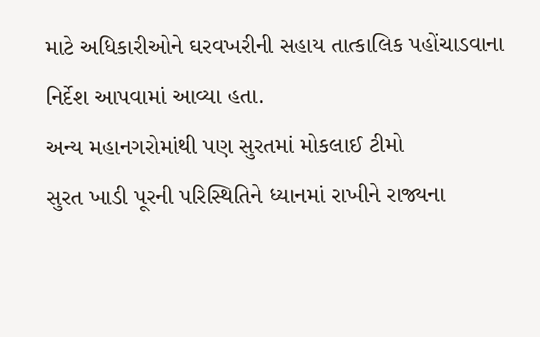માટે અધિકારીઓને ઘરવખરીની સહાય તાત્કાલિક પહોંચાડવાના નિર્દેશ આપવામાં આવ્યા હતા.
અન્ય મહાનગરોમાંથી પણ સુરતમાં મોકલાઈ ટીમો
સુરત ખાડી પૂરની પરિસ્થિતિને ધ્યાનમાં રાખીને રાજ્યના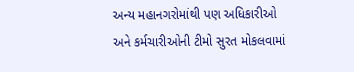અન્ય મહાનગરોમાંથી પણ અધિકારીઓ અને કર્મચારીઓની ટીમો સુરત મોકલવામાં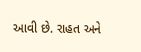આવી છે. રાહત અને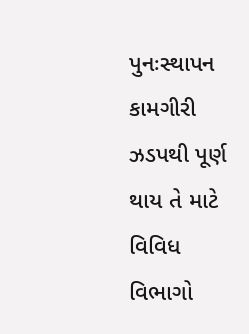પુનઃસ્થાપન કામગીરી ઝડપથી પૂર્ણ થાય તે માટે વિવિધ વિભાગો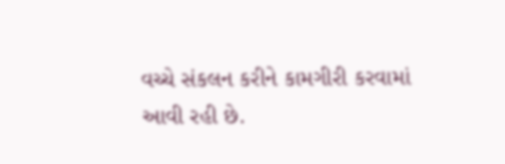વચ્ચે સંકલન કરીને કામગીરી કરવામાં આવી રહી છે.